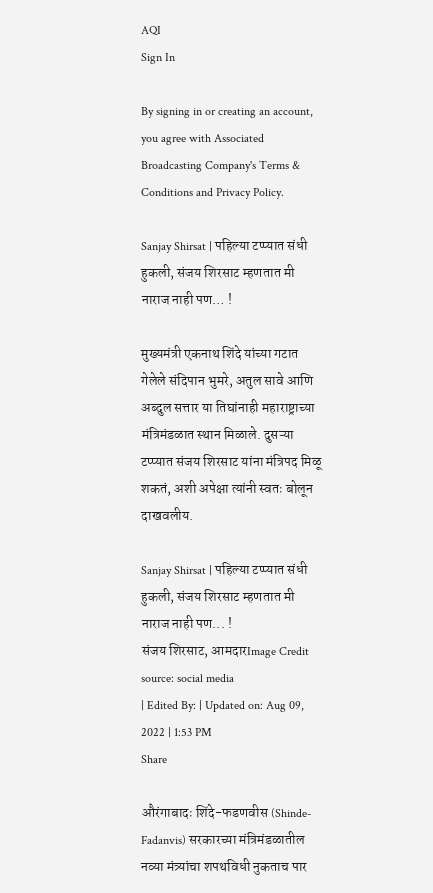AQI
Sign In

By signing in or creating an account, you agree with Associated Broadcasting Company's Terms & Conditions and Privacy Policy.

Sanjay Shirsat | पहिल्या टप्प्यात संधी हुकली, संजय शिरसाट म्हणतात मी नाराज नाही पण… !

मुख्यमंत्री एकनाथ शिंदे यांच्या गटात गेलेले संदिपान भुमरे, अतुल सावे आणि अब्दुल सत्तार या तिघांनाही महाराष्ट्राच्या मंत्रिमंडळात स्थान मिळाले. दुसऱ्या टप्प्यात संजय शिरसाट यांना मंत्रिपद मिळू शकतं, अशी अपेक्षा त्यांनी स्वतः बोलून दाखवलीय.

Sanjay Shirsat | पहिल्या टप्प्यात संधी हुकली, संजय शिरसाट म्हणतात मी नाराज नाही पण... !
संजय शिरसाट, आमदारImage Credit source: social media
| Edited By: | Updated on: Aug 09, 2022 | 1:53 PM
Share

औरंगाबादः शिंदे-फडणवीस (Shinde-Fadanvis) सरकारच्या मंत्रिमंडळातील नव्या मंत्र्यांचा शपथविधी नुकताच पार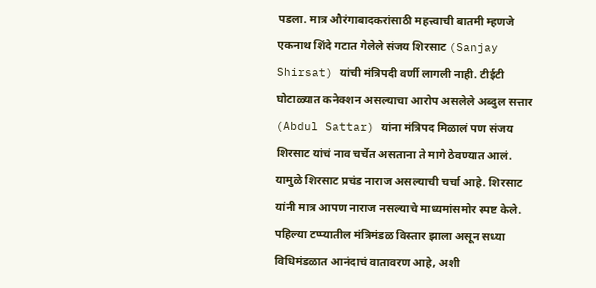पडला. मात्र औरंगाबादकरांसाठी महत्त्वाची बातमी म्हणजे एकनाथ शिंदे गटात गेलेले संजय शिरसाट (Sanjay Shirsat) यांची मंत्रिपदी वर्णी लागली नाही. टीईटी घोटाळ्यात कनेक्शन असल्याचा आरोप असलेले अब्दुल सत्तार (Abdul Sattar) यांना मंत्रिपद मिळालं पण संजय शिरसाट यांचं नाव चर्चेत असताना ते मागे ठेवण्यात आलं. यामुळे शिरसाट प्रचंड नाराज असल्याची चर्चा आहे. शिरसाट यांनी मात्र आपण नाराज नसल्याचे माध्यमांसमोर स्पष्ट केले. पहिल्या टप्प्यातील मंत्रिमंडळ विस्तार झाला असून सध्या विधिमंडळात आनंदाचं वातावरण आहे, अशी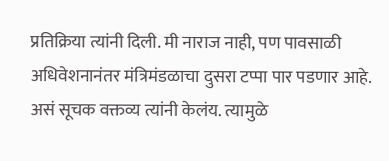प्रतिक्रिया त्यांनी दिली. मी नाराज नाही, पण पावसाळी अधिवेशनानंतर मंत्रिमंडळाचा दुसरा टप्पा पार पडणार आहे. असं सूचक वक्तव्य त्यांनी केलंय. त्यामुळे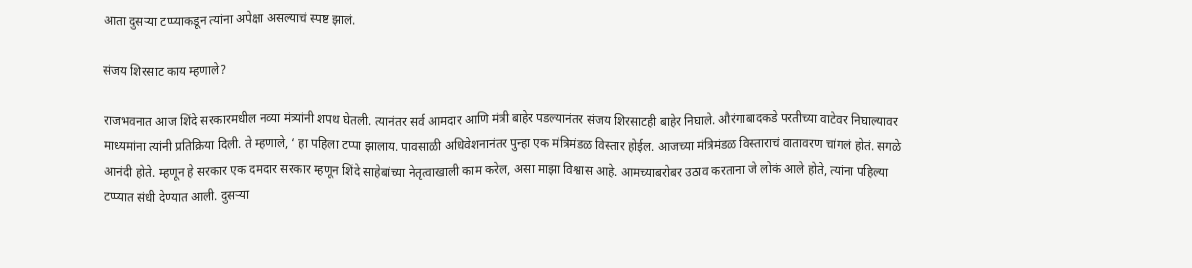आता दुसऱ्या टप्प्याकडून त्यांना अपेक्षा असल्याचं स्पष्ट झालं.

संजय शिरसाट काय म्हणाले?

राजभवनात आज शिंदे सरकारमधील नव्या मंत्र्यांनी शपथ घेतली. त्यानंतर सर्व आमदार आणि मंत्री बाहेर पडल्यानंतर संजय शिरसाटही बाहेर निघाले. औरंगाबादकडे परतीच्या वाटेवर निघाल्यावर माध्यमांना त्यांनी प्रतिक्रिया दिली. ते म्हणाले, ‘ हा पहिला टप्पा झालाय. पावसाळी अधिवेशनानंतर पुन्हा एक मंत्रिमंडळ विस्तार होईल. आजच्या मंत्रिमंडळ विस्ताराचं वातावरण चांगलं होतं. सगळे आनंदी होते. म्हणून हे सरकार एक दमदार सरकार म्हणून शिंदे साहेबांच्या नेतृत्वाखाली काम करेल, असा माझा विश्वास आहे. आमच्याबरोबर उठाव करताना जे लोकं आले होते, त्यांना पहिल्या टप्प्यात संधी देण्यात आली. दुसऱ्या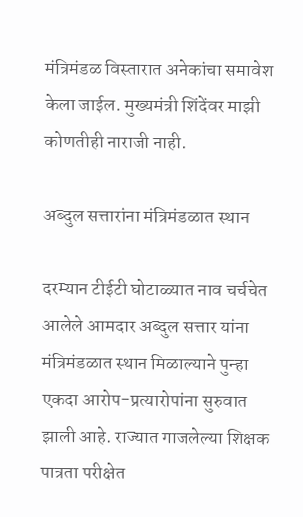मंत्रिमंडळ विस्तारात अनेकांचा समावेश केला जाईल. मुख्यमंत्री शिंदेंवर माझी कोणतीही नाराजी नाही.

अब्दुल सत्तारांना मंत्रिमंडळात स्थान

दरम्यान टीईटी घोटाळ्यात नाव चर्चचेत आलेले आमदार अब्दुल सत्तार यांना मंत्रिमंडळात स्थान मिळाल्याने पुन्हा एकदा आरोप-प्रत्यारोपांना सुरुवात झाली आहे. राज्यात गाजलेल्या शिक्षक पात्रता परीक्षेत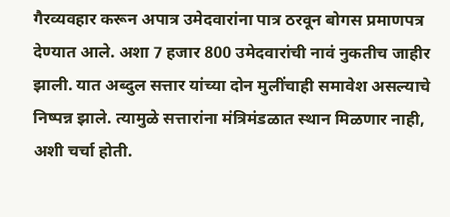गैरव्यवहार करून अपात्र उमेदवारांना पात्र ठरवून बोगस प्रमाणपत्र देण्यात आले. अशा 7 हजार 800 उमेदवारांची नावं नुकतीच जाहीर झाली. यात अब्दुल सत्तार यांच्या दोन मुलींचाही समावेश असल्याचे निष्पन्न झाले. त्यामुळे सत्तारांना मंत्रिमंडळात स्थान मिळणार नाही, अशी चर्चा होती.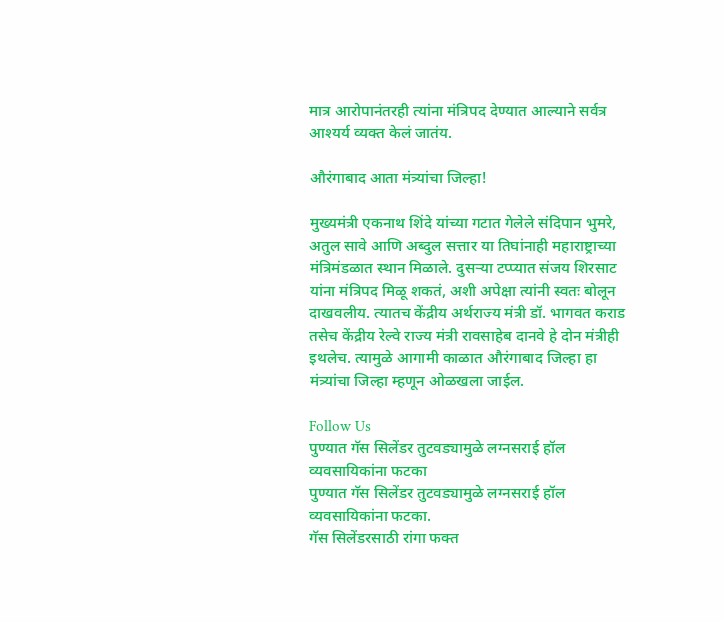मात्र आरोपानंतरही त्यांना मंत्रिपद देण्यात आल्याने सर्वत्र आश्यर्य व्यक्त केलं जातंय.

औरंगाबाद आता मंत्र्यांचा जिल्हा!

मुख्यमंत्री एकनाथ शिंदे यांच्या गटात गेलेले संदिपान भुमरे, अतुल सावे आणि अब्दुल सत्तार या तिघांनाही महाराष्ट्राच्या मंत्रिमंडळात स्थान मिळाले. दुसऱ्या टप्प्यात संजय शिरसाट यांना मंत्रिपद मिळू शकतं, अशी अपेक्षा त्यांनी स्वतः बोलून दाखवलीय. त्यातच केंद्रीय अर्थराज्य मंत्री डॉ. भागवत कराड तसेच केंद्रीय रेल्वे राज्य मंत्री रावसाहेब दानवे हे दोन मंत्रीही इथलेच. त्यामुळे आगामी काळात औरंगाबाद जिल्हा हा मंत्र्यांचा जिल्हा म्हणून ओळखला जाईल.

Follow Us
पुण्यात गॅस सिलेंडर तुटवड्यामुळे लग्नसराई हॉल व्यवसायिकांना फटका
पुण्यात गॅस सिलेंडर तुटवड्यामुळे लग्नसराई हॉल व्यवसायिकांना फटका.
गॅस सिलेंडरसाठी रांगा फक्त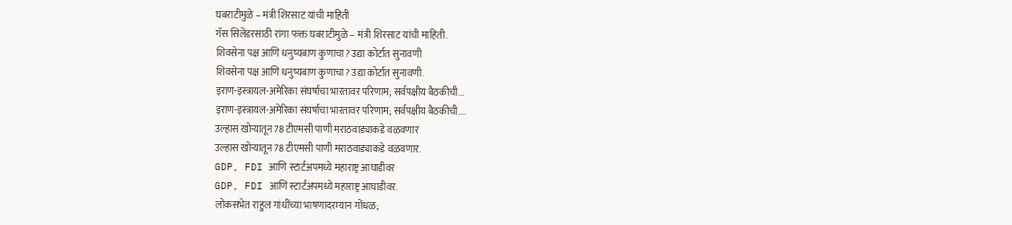घबराटीमुळे – मंत्री शिरसाट यांची माहिती
गॅस सिलेंडरसाठी रांगा फक्त घबराटीमुळे – मंत्री शिरसाट यांची माहिती.
शिवसेना पक्ष आणि धनुष्यबाण कुणाचा? उद्या कोर्टात सुनावणी
शिवसेना पक्ष आणि धनुष्यबाण कुणाचा? उद्या कोर्टात सुनावणी.
इराण-इस्त्रायल-अमेरिका संघर्षाचा भारतावर परिणाम; सर्वपक्षीय बैठकीची...
इराण-इस्त्रायल-अमेरिका संघर्षाचा भारतावर परिणाम; सर्वपक्षीय बैठकीची....
उल्हास खोऱ्यातून 78 टीएमसी पाणी मराठवाड्याकडे वळवणार
उल्हास खोऱ्यातून 78 टीएमसी पाणी मराठवाड्याकडे वळवणार.
GDP, FDI आणि स्टार्टअपमध्ये महाराष्ट्र आघाडीवर
GDP, FDI आणि स्टार्टअपमध्ये महाराष्ट्र आघाडीवर.
लोकसभेत राहुल गांधींच्या भाषणादरम्यान गोंधळ;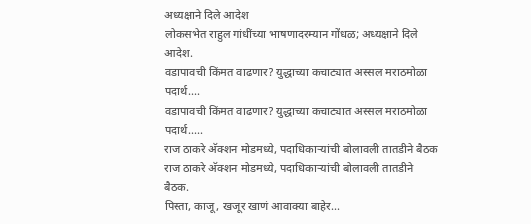अध्यक्षाने दिले आदेश
लोकसभेत राहुल गांधींच्या भाषणादरम्यान गोंधळ; अध्यक्षाने दिले आदेश.
वडापावची किंमत वाढणार? युद्धाच्या कचाट्यात अस्सल मराठमोळा पदार्थ....
वडापावची किंमत वाढणार? युद्धाच्या कचाट्यात अस्सल मराठमोळा पदार्थ.....
राज ठाकरे अ‍ॅक्शन मोडमध्ये, पदाधिकाऱ्यांची बोलावली तातडीने बैठक
राज ठाकरे अ‍ॅक्शन मोडमध्ये, पदाधिकाऱ्यांची बोलावली तातडीने बैठक.
पिस्ता, काजू, खजूर खाणं आवाक्या बाहेर...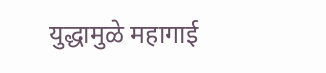युद्धामुळे महागाई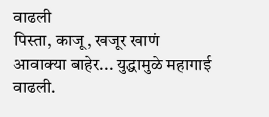वाढली
पिस्ता, काजू, खजूर खाणं आवाक्या बाहेर... युद्धामुळे महागाई वाढली.